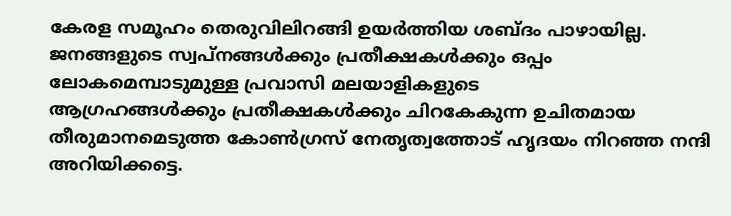കേരള സമൂഹം തെരുവിലിറങ്ങി ഉയർത്തിയ ശബ്ദം പാഴായില്ല.
ജനങ്ങളുടെ സ്വപ്നങ്ങൾക്കും പ്രതീക്ഷകൾക്കും ഒപ്പം ലോകമെമ്പാടുമുള്ള പ്രവാസി മലയാളികളുടെ
ആഗ്രഹങ്ങൾക്കും പ്രതീക്ഷകൾക്കും ചിറകേകുന്ന ഉചിതമായ തീരുമാനമെടുത്ത കോൺഗ്രസ് നേതൃത്വത്തോട് ഹൃദയം നിറഞ്ഞ നന്ദി അറിയിക്കട്ടെ.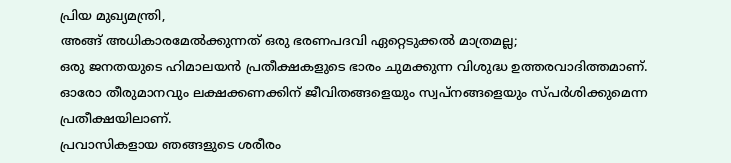പ്രിയ മുഖ്യമന്ത്രി,
അങ്ങ് അധികാരമേൽക്കുന്നത് ഒരു ഭരണപദവി ഏറ്റെടുക്കൽ മാത്രമല്ല;
ഒരു ജനതയുടെ ഹിമാലയൻ പ്രതീക്ഷകളുടെ ഭാരം ചുമക്കുന്ന വിശുദ്ധ ഉത്തരവാദിത്തമാണ്.
ഓരോ തീരുമാനവും ലക്ഷക്കണക്കിന് ജീവിതങ്ങളെയും സ്വപ്നങ്ങളെയും സ്പർശിക്കുമെന്ന പ്രതീക്ഷയിലാണ്.
പ്രവാസികളായ ഞങ്ങളുടെ ശരീരം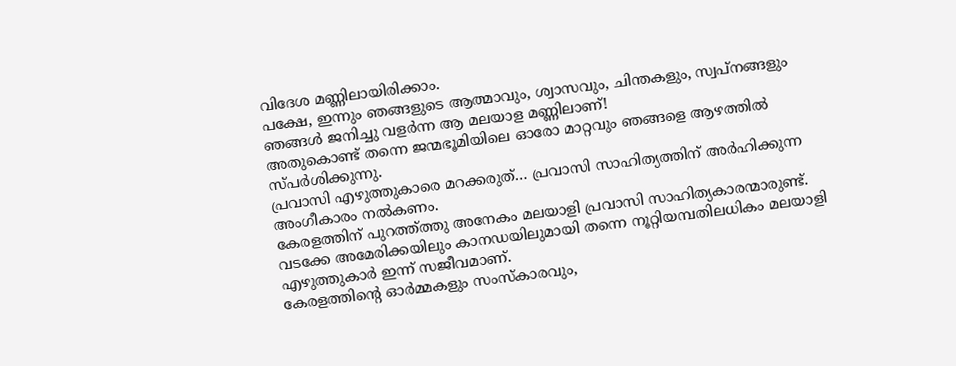വിദേശ മണ്ണിലായിരിക്കാം.
പക്ഷേ, ഇന്നും ഞങ്ങളുടെ ആത്മാവും, ശ്വാസവും, ചിന്തകളും, സ്വപ്നങ്ങളും ഞങ്ങൾ ജനിച്ചു വളർന്ന ആ മലയാള മണ്ണിലാണ്!
അതുകൊണ്ട് തന്നെ ജന്മഭൂമിയിലെ ഓരോ മാറ്റവും ഞങ്ങളെ ആഴത്തിൽ സ്പർശിക്കുന്നു.
പ്രവാസി എഴുത്തുകാരെ മറക്കരുത്… പ്രവാസി സാഹിത്യത്തിന് അർഹിക്കുന്ന അംഗീകാരം നൽകണം.
കേരളത്തിന് പുറത്ത്ത്തു അനേകം മലയാളി പ്രവാസി സാഹിത്യകാരന്മാരുണ്ട്.
വടക്കേ അമേരിക്കയിലും കാനഡയിലുമായി തന്നെ നൂറ്റിയമ്പതിലധികം മലയാളി എഴുത്തുകാർ ഇന്ന് സജീവമാണ്.
കേരളത്തിന്റെ ഓർമ്മകളും സംസ്കാരവും,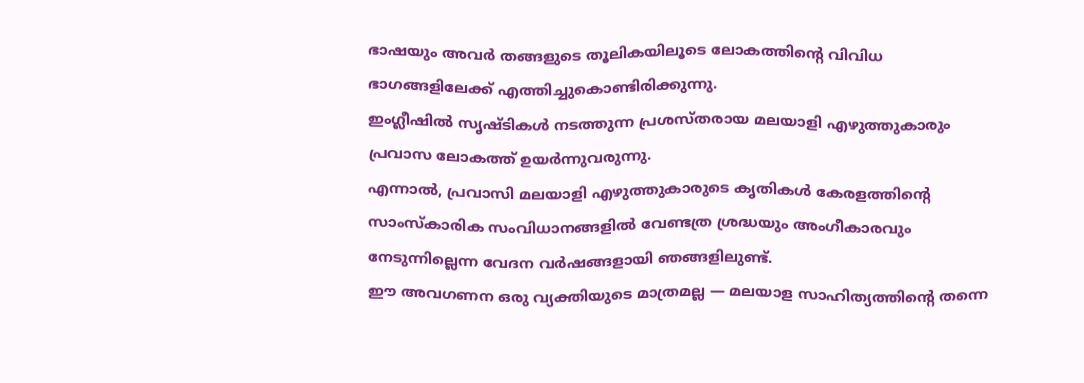ഭാഷയും അവർ തങ്ങളുടെ തൂലികയിലൂടെ ലോകത്തിന്റെ വിവിധ ഭാഗങ്ങളിലേക്ക് എത്തിച്ചുകൊണ്ടിരിക്കുന്നു.
ഇംഗ്ലീഷിൽ സൃഷ്ടികൾ നടത്തുന്ന പ്രശസ്തരായ മലയാളി എഴുത്തുകാരും പ്രവാസ ലോകത്ത് ഉയർന്നുവരുന്നു.
എന്നാൽ, പ്രവാസി മലയാളി എഴുത്തുകാരുടെ കൃതികൾ കേരളത്തിന്റെ സാംസ്കാരിക സംവിധാനങ്ങളിൽ വേണ്ടത്ര ശ്രദ്ധയും അംഗീകാരവും നേടുന്നില്ലെന്ന വേദന വർഷങ്ങളായി ഞങ്ങളിലുണ്ട്.
ഈ അവഗണന ഒരു വ്യക്തിയുടെ മാത്രമല്ല — മലയാള സാഹിത്യത്തിന്റെ തന്നെ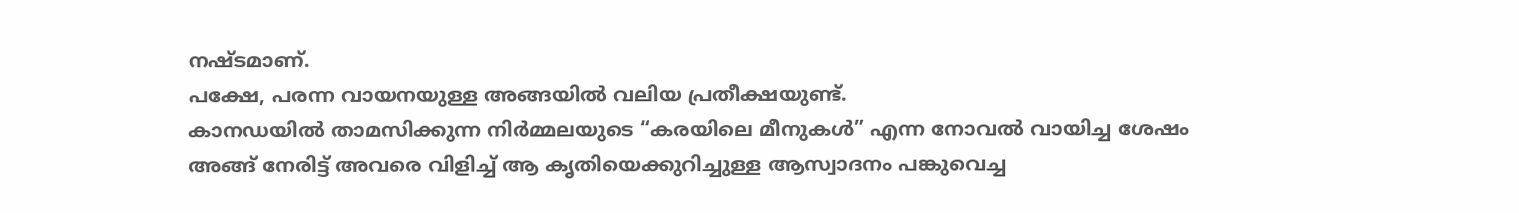നഷ്ടമാണ്.
പക്ഷേ, പരന്ന വായനയുള്ള അങ്ങയിൽ വലിയ പ്രതീക്ഷയുണ്ട്.
കാനഡയിൽ താമസിക്കുന്ന നിർമ്മലയുടെ “കരയിലെ മീനുകൾ” എന്ന നോവൽ വായിച്ച ശേഷം അങ്ങ് നേരിട്ട് അവരെ വിളിച്ച് ആ കൃതിയെക്കുറിച്ചുള്ള ആസ്വാദനം പങ്കുവെച്ച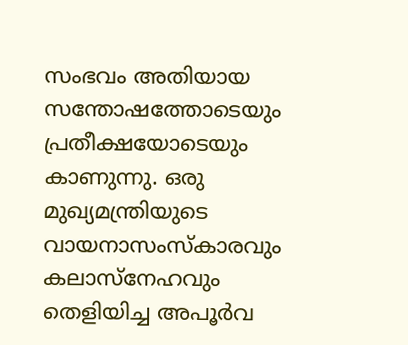സംഭവം അതിയായ സന്തോഷത്തോടെയും പ്രതീക്ഷയോടെയും കാണുന്നു. ഒരു മുഖ്യമന്ത്രിയുടെ വായനാസംസ്കാരവും കലാസ്നേഹവും തെളിയിച്ച അപൂർവ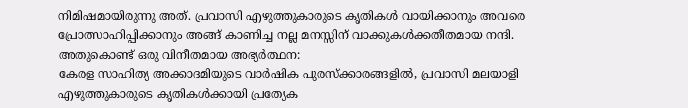നിമിഷമായിരുന്നു അത്. പ്രവാസി എഴുത്തുകാരുടെ കൃതികൾ വായിക്കാനും അവരെ പ്രോത്സാഹിപ്പിക്കാനും അങ്ങ് കാണിച്ച നല്ല മനസ്സിന് വാക്കുകൾക്കതീതമായ നന്ദി.
അതുകൊണ്ട് ഒരു വിനീതമായ അഭ്യർത്ഥന:
കേരള സാഹിത്യ അക്കാദമിയുടെ വാർഷിക പുരസ്ക്കാരങ്ങളിൽ, പ്രവാസി മലയാളി എഴുത്തുകാരുടെ കൃതികൾക്കായി പ്രത്യേക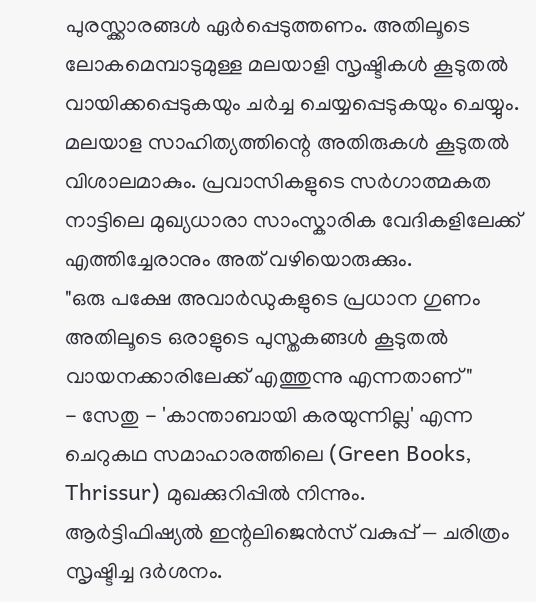പുരസ്ക്കാരങ്ങൾ ഏർപ്പെടുത്തണം. അതിലൂടെ ലോകമെമ്പാടുമുള്ള മലയാളി സൃഷ്ടികൾ കൂടുതൽ വായിക്കപ്പെടുകയും ചർച്ച ചെയ്യപ്പെടുകയും ചെയ്യും. മലയാള സാഹിത്യത്തിന്റെ അതിരുകൾ കൂടുതൽ വിശാലമാകും. പ്രവാസികളുടെ സർഗാത്മകത നാട്ടിലെ മുഖ്യധാരാ സാംസ്കാരിക വേദികളിലേക്ക് എത്തിച്ചേരാനും അത് വഴിയൊരുക്കും.
"ഒരു പക്ഷേ അവാർഡുകളുടെ പ്രധാന ഗുണം അതിലൂടെ ഒരാളുടെ പുസ്തകങ്ങൾ കൂടുതൽ വായനക്കാരിലേക്ക് എത്തുന്നു എന്നതാണ്"
- സേതു - 'കാന്താബായി കരയുന്നില്ല' എന്ന ചെറുകഥ സമാഹാരത്തിലെ (Green Books, Thrissur) മുഖക്കുറിപ്പിൽ നിന്നും.
ആർട്ടിഫിഷ്യൽ ഇന്റലിജെൻസ് വകുപ്പ് — ചരിത്രം സൃഷ്ടിച്ച ദർശനം.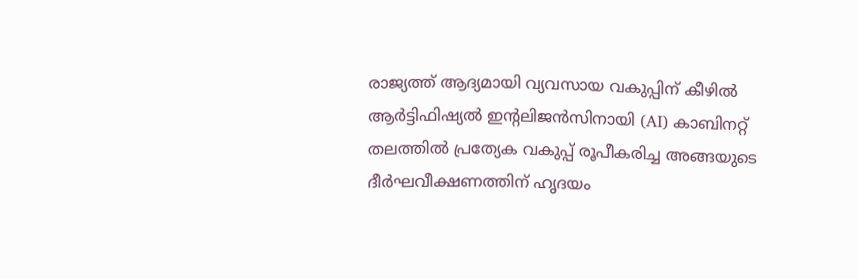രാജ്യത്ത് ആദ്യമായി വ്യവസായ വകുപ്പിന് കീഴിൽ ആർട്ടിഫിഷ്യൽ ഇന്റലിജൻസിനായി (AI) കാബിനറ്റ് തലത്തിൽ പ്രത്യേക വകുപ്പ് രൂപീകരിച്ച അങ്ങയുടെ ദീർഘവീക്ഷണത്തിന് ഹൃദയം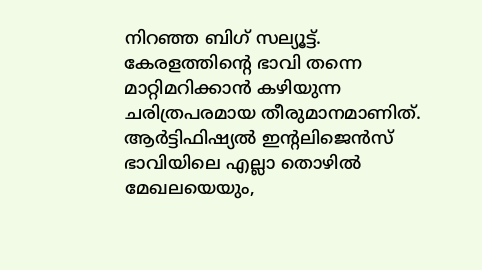നിറഞ്ഞ ബിഗ് സല്യൂട്ട്. കേരളത്തിന്റെ ഭാവി തന്നെ മാറ്റിമറിക്കാൻ കഴിയുന്ന ചരിത്രപരമായ തീരുമാനമാണിത്.
ആർട്ടിഫിഷ്യൽ ഇന്റലിജെൻസ് ഭാവിയിലെ എല്ലാ തൊഴിൽ മേഖലയെയും,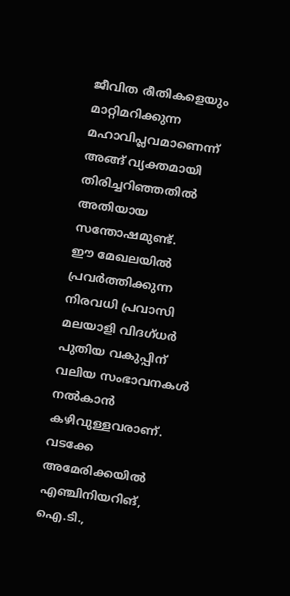ജീവിത രീതികളെയും മാറ്റിമറിക്കുന്ന മഹാവിപ്ലവമാണെന്ന് അങ്ങ് വ്യക്തമായി തിരിച്ചറിഞ്ഞതിൽ അതിയായ സന്തോഷമുണ്ട്.
ഈ മേഖലയിൽ പ്രവർത്തിക്കുന്ന നിരവധി പ്രവാസി മലയാളി വിദഗ്ധർ പുതിയ വകുപ്പിന് വലിയ സംഭാവനകൾ നൽകാൻ കഴിവുള്ളവരാണ്.
വടക്കേ അമേരിക്കയിൽ എഞ്ചിനിയറിങ്, ഐ.ടി.,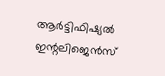ആർട്ടിഫിഷ്യൽ ഇന്റലിജെൻസ്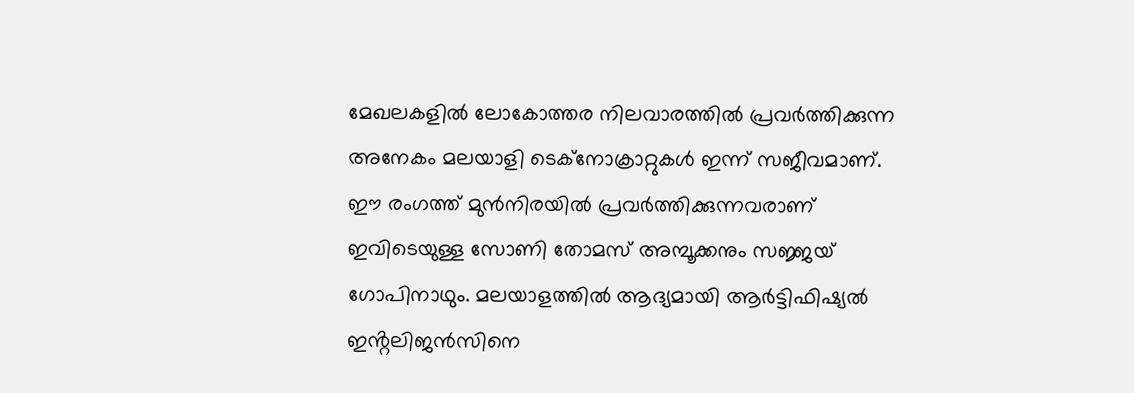മേഖലകളിൽ ലോകോത്തര നിലവാരത്തിൽ പ്രവർത്തിക്കുന്ന അനേകം മലയാളി ടെക്നോക്രാറ്റുകൾ ഇന്ന് സജീവമാണ്.
ഈ രംഗത്ത് മുൻനിരയിൽ പ്രവർത്തിക്കുന്നവരാണ് ഇവിടെയുള്ള സോണി തോമസ് അമ്പൂക്കനും സജ്ജയ് ഗോപിനാഥും. മലയാളത്തിൽ ആദ്യമായി ആർട്ടിഫിഷ്യൽ ഇൻ്റലിജൻസിനെ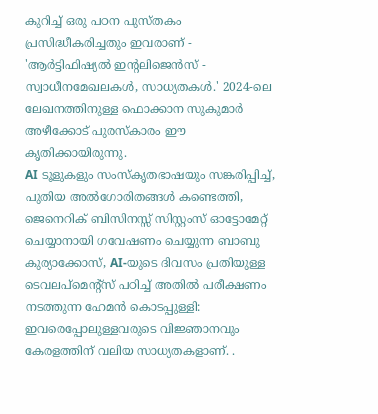കുറിച്ച് ഒരു പഠന പുസ്തകം പ്രസിദ്ധീകരിച്ചതും ഇവരാണ് - 'ആർട്ടിഫിഷ്യൽ ഇന്റലിജെൻസ് - സ്വാധീനമേഖലകൾ, സാധ്യതകൾ.' 2024-ലെ ലേഖനത്തിനുള്ള ഫൊക്കാന സുകുമാർ അഴീക്കോട് പുരസ്കാരം ഈ കൃതിക്കായിരുന്നു.
AI ടൂളുകളും സംസ്കൃതഭാഷയും സങ്കരിപ്പിച്ച്, പുതിയ അൽഗോരിതങ്ങൾ കണ്ടെത്തി, ജെനെറിക് ബിസിനസ്സ് സിസ്റ്റംസ് ഓട്ടോമേറ്റ് ചെയ്യാനായി ഗവേഷണം ചെയ്യുന്ന ബാബു കുര്യാക്കോസ്, AI-യുടെ ദിവസം പ്രതിയുള്ള ടെവലപ്മെന്റ്സ് പഠിച്ച് അതിൽ പരീക്ഷണം നടത്തുന്ന ഹേമൻ കൊടപ്പുള്ളി: ഇവരെപ്പോലുള്ളവരുടെ വിജ്ഞാനവും കേരളത്തിന് വലിയ സാധ്യതകളാണ്. .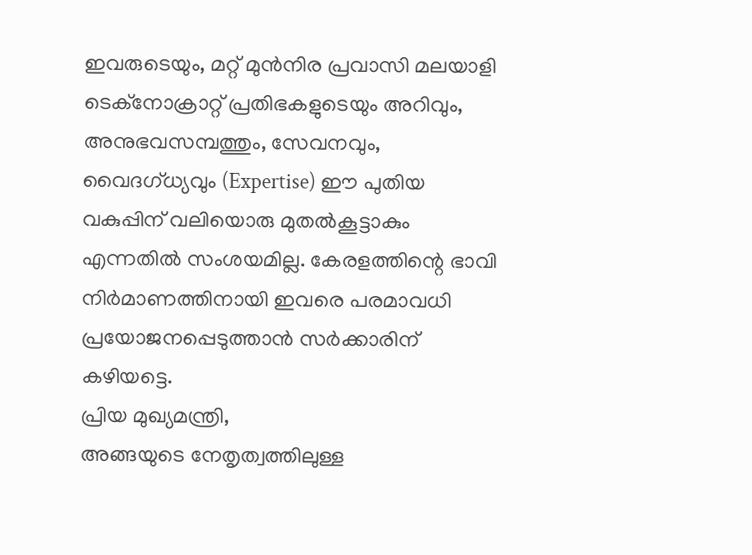ഇവരുടെയും, മറ്റ് മുൻനിര പ്രവാസി മലയാളി ടെക്നോക്രാറ്റ് പ്രതിഭകളുടെയും അറിവും, അനുഭവസമ്പത്തും, സേവനവും, വൈദഗ്ധ്യവും (Expertise) ഈ പുതിയ വകുപ്പിന് വലിയൊരു മുതൽകൂട്ടാകും എന്നതിൽ സംശയമില്ല. കേരളത്തിന്റെ ഭാവി നിർമാണത്തിനായി ഇവരെ പരമാവധി പ്രയോജനപ്പെടുത്താൻ സർക്കാരിന് കഴിയട്ടെ.
പ്രിയ മുഖ്യമന്ത്രി,
അങ്ങയുടെ നേതൃത്വത്തിലുള്ള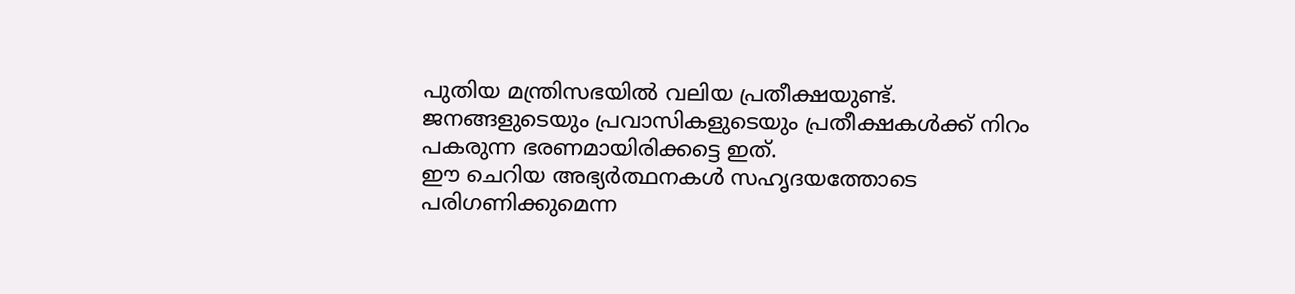പുതിയ മന്ത്രിസഭയിൽ വലിയ പ്രതീക്ഷയുണ്ട്. ജനങ്ങളുടെയും പ്രവാസികളുടെയും പ്രതീക്ഷകൾക്ക് നിറം പകരുന്ന ഭരണമായിരിക്കട്ടെ ഇത്.
ഈ ചെറിയ അഭ്യർത്ഥനകൾ സഹൃദയത്തോടെ പരിഗണിക്കുമെന്ന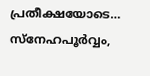പ്രതീക്ഷയോടെ…
സ്നേഹപൂർവ്വം,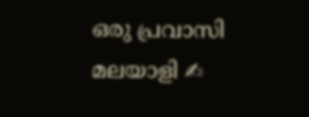ഒരു പ്രവാസി മലയാളി ✍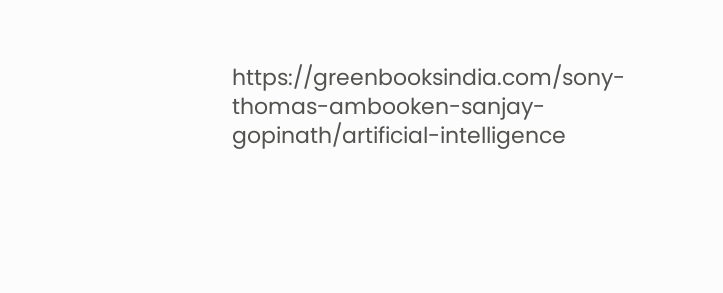https://greenbooksindia.com/sony-thomas-ambooken-sanjay-gopinath/artificial-intelligence